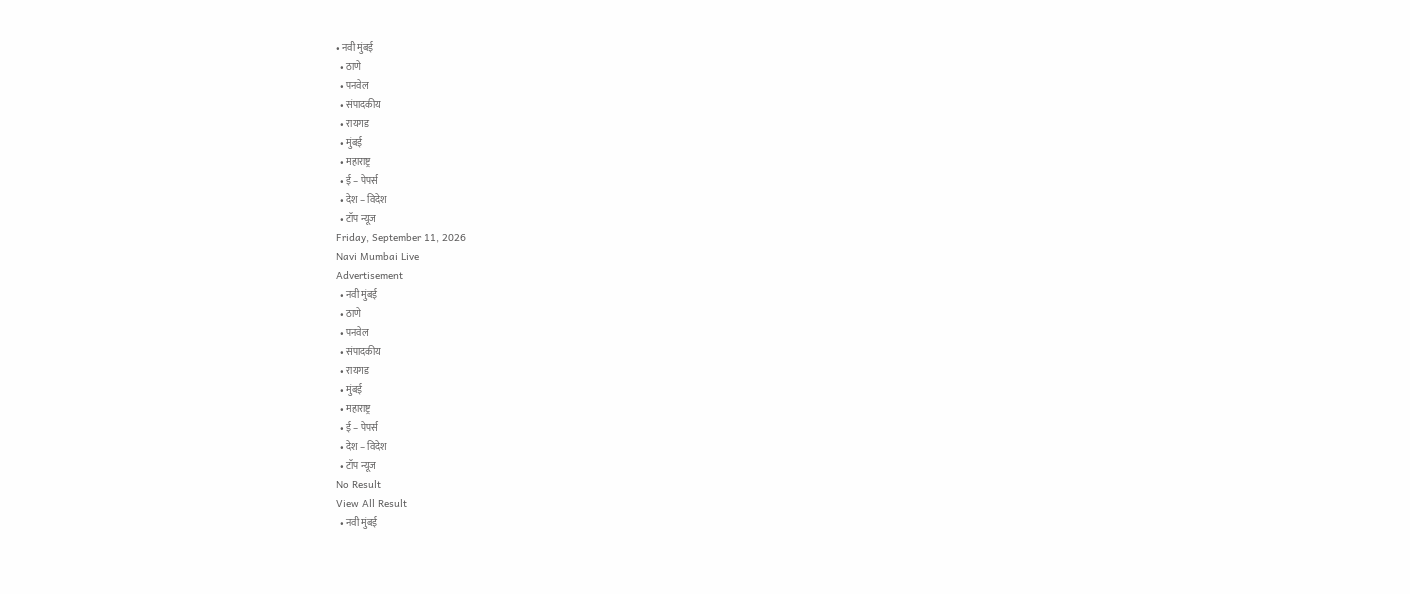• नवी मुंबई
  • ठाणे
  • पनवेल
  • संपादकीय
  • रायगड
  • मुंबई
  • महाराष्ट्र
  • ई – पेपर्स
  • देश – विदेश
  • टॉप न्यूज
Friday, September 11, 2026
Navi Mumbai Live
Advertisement
  • नवी मुंबई
  • ठाणे
  • पनवेल
  • संपादकीय
  • रायगड
  • मुंबई
  • महाराष्ट्र
  • ई – पेपर्स
  • देश – विदेश
  • टॉप न्यूज
No Result
View All Result
  • नवी मुंबई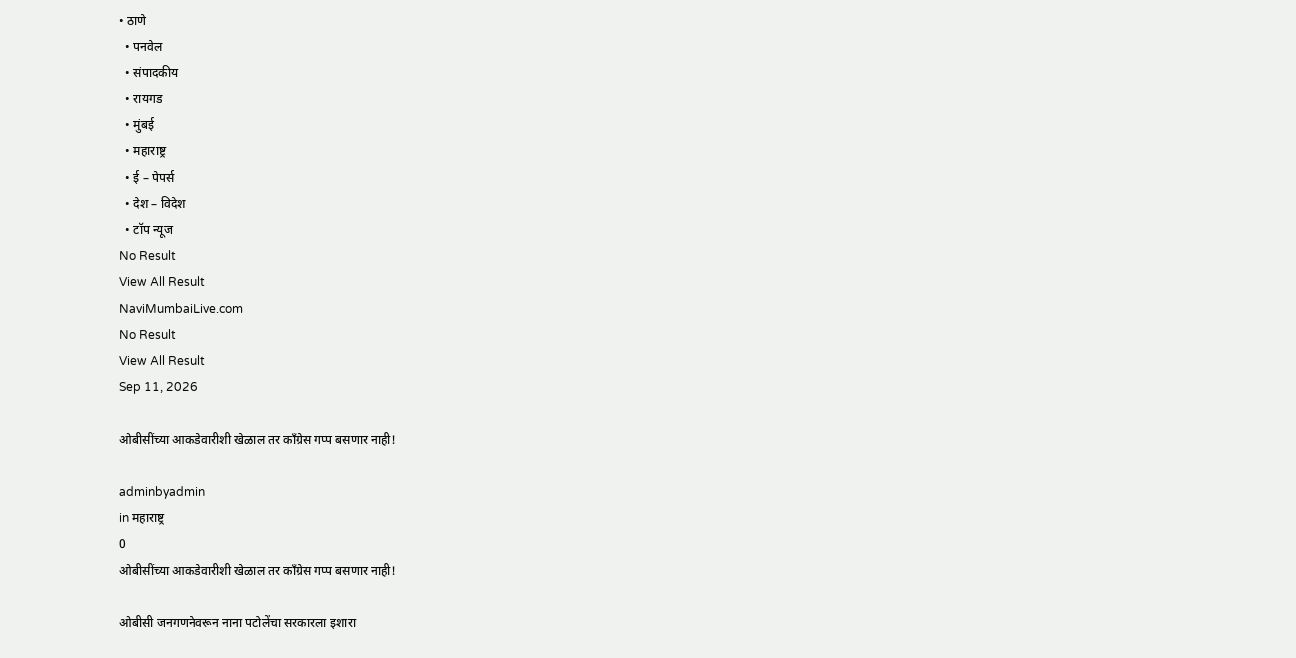• ठाणे
  • पनवेल
  • संपादकीय
  • रायगड
  • मुंबई
  • महाराष्ट्र
  • ई – पेपर्स
  • देश – विदेश
  • टॉप न्यूज
No Result
View All Result
NaviMumbaiLive.com
No Result
View All Result
Sep 11, 2026

ओबीसींच्या आकडेवारीशी खेळाल तर काँग्रेस गप्प बसणार नाही!

adminbyadmin
in महाराष्ट्र
0
ओबीसींच्या आकडेवारीशी खेळाल तर काँग्रेस गप्प बसणार नाही!

ओबीसी जनगणनेवरून नाना पटोलेंचा सरकारला इशारा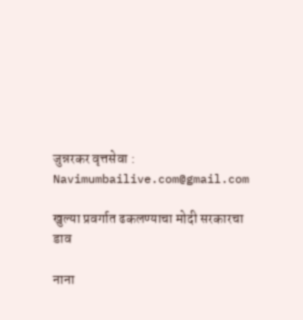जुन्नरकर वृत्तसेवा : Navimumbailive.com@gmail.com

खुल्या प्रवर्गात ढकलण्याचा मोदी सरकारचा डाव

नाना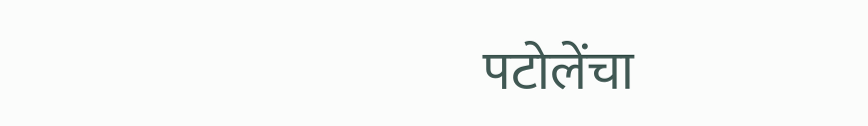पटोलेंचा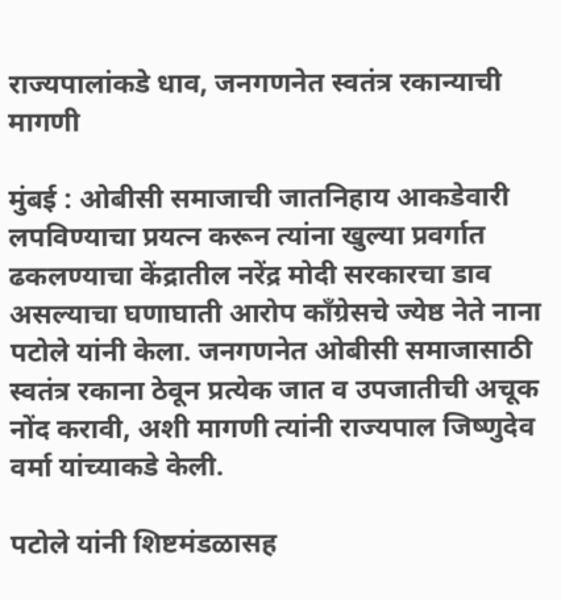राज्यपालांकडे धाव, जनगणनेत स्वतंत्र रकान्याची मागणी

मुंबई : ओबीसी समाजाची जातनिहाय आकडेवारी लपविण्याचा प्रयत्न करून त्यांना खुल्या प्रवर्गात ढकलण्याचा केंद्रातील नरेंद्र मोदी सरकारचा डाव असल्याचा घणाघाती आरोप काँग्रेसचे ज्येष्ठ नेते नाना पटोले यांनी केला. जनगणनेत ओबीसी समाजासाठी स्वतंत्र रकाना ठेवून प्रत्येक जात व उपजातीची अचूक नोंद करावी, अशी मागणी त्यांनी राज्यपाल जिष्णुदेव वर्मा यांच्याकडे केली.

पटोले यांनी शिष्टमंडळासह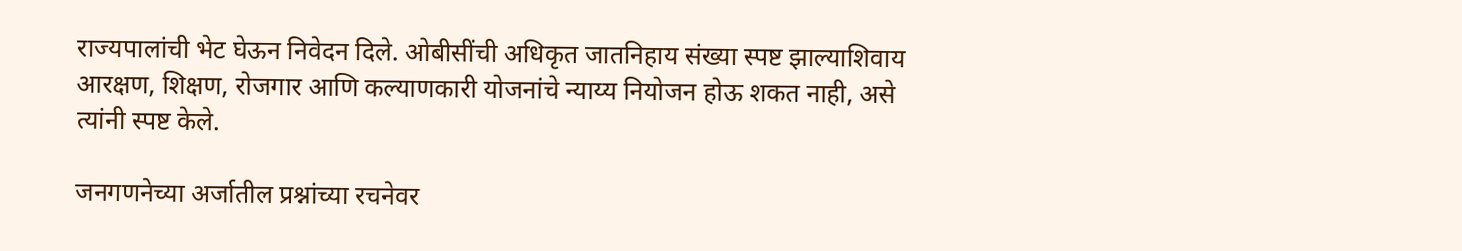राज्यपालांची भेट घेऊन निवेदन दिले. ओबीसींची अधिकृत जातनिहाय संख्या स्पष्ट झाल्याशिवाय आरक्षण, शिक्षण, रोजगार आणि कल्याणकारी योजनांचे न्याय्य नियोजन होऊ शकत नाही, असे त्यांनी स्पष्ट केले.

जनगणनेच्या अर्जातील प्रश्नांच्या रचनेवर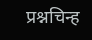प्रश्नचिन्ह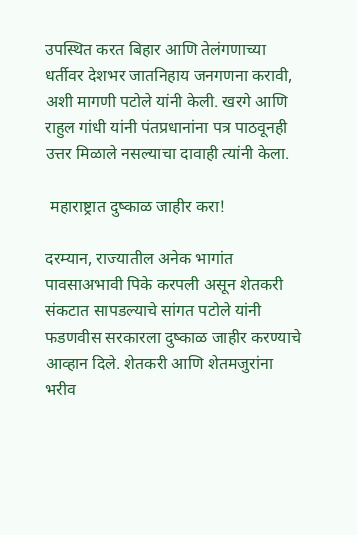उपस्थित करत बिहार आणि तेलंगणाच्या धर्तीवर देशभर जातनिहाय जनगणना करावी, अशी मागणी पटोले यांनी केली. खरगे आणि राहुल गांधी यांनी पंतप्रधानांना पत्र पाठवूनही उत्तर मिळाले नसल्याचा दावाही त्यांनी केला.

 महाराष्ट्रात दुष्काळ जाहीर करा!

दरम्यान, राज्यातील अनेक भागांत पावसाअभावी पिके करपली असून शेतकरी संकटात सापडल्याचे सांगत पटोले यांनी फडणवीस सरकारला दुष्काळ जाहीर करण्याचे आव्हान दिले. शेतकरी आणि शेतमजुरांना भरीव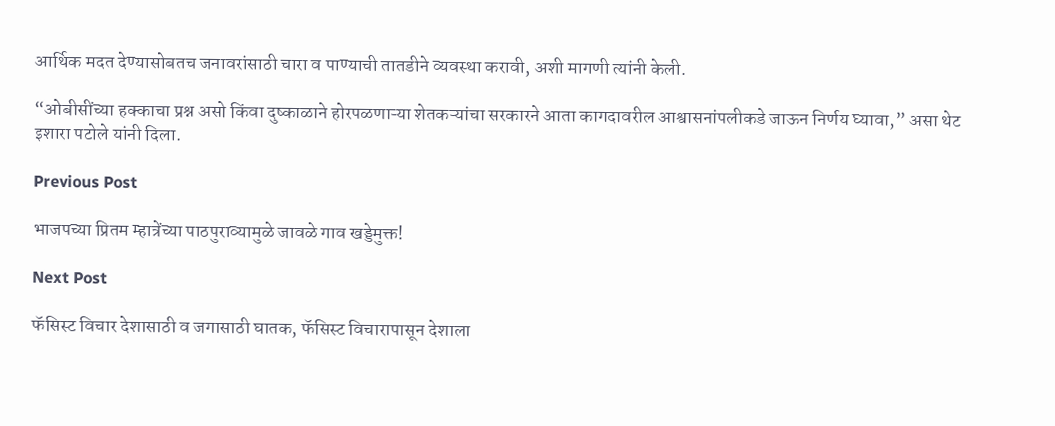आर्थिक मदत देण्यासोबतच जनावरांसाठी चारा व पाण्याची तातडीने व्यवस्था करावी, अशी मागणी त्यांनी केली.

“ओबीसींच्या हक्काचा प्रश्न असो किंवा दुष्काळाने होरपळणाऱ्या शेतकऱ्यांचा सरकारने आता कागदावरील आश्वासनांपलीकडे जाऊन निर्णय घ्यावा,” असा थेट इशारा पटोले यांनी दिला.

Previous Post

भाजपच्या प्रितम म्हात्रेंच्या पाठपुराव्यामुळे जावळे गाव खड्डेमुक्त!

Next Post

फॅसिस्ट विचार देशासाठी व जगासाठी घातक, फॅसिस्ट विचारापासून देशाला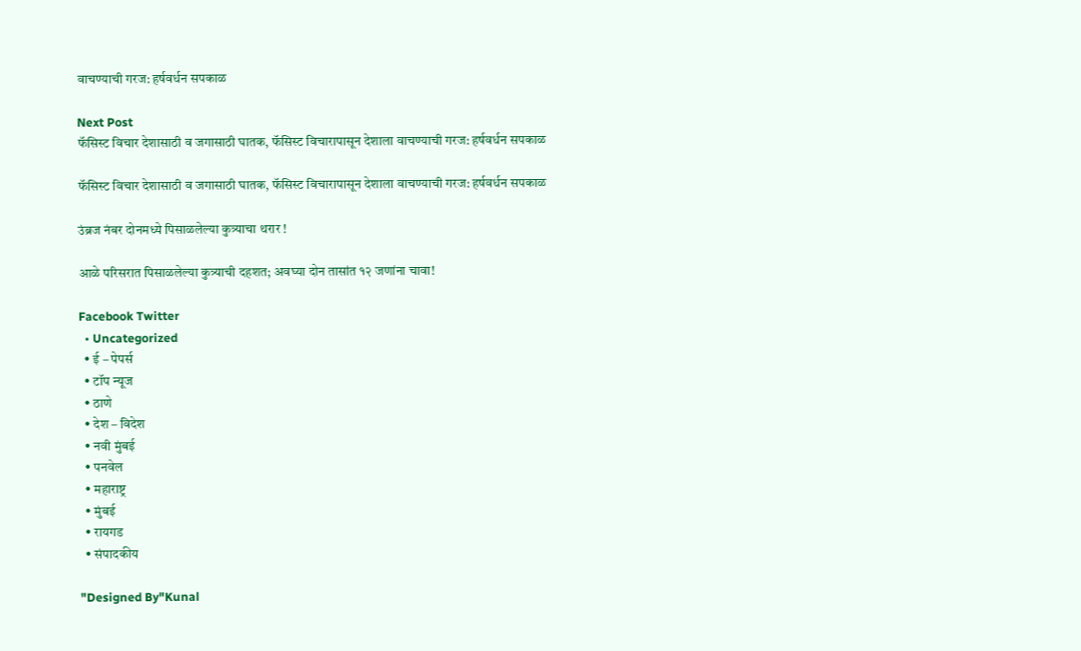वाचण्याची गरज: हर्षवर्धन सपकाळ

Next Post
फॅसिस्ट विचार देशासाठी व जगासाठी घातक, फॅसिस्ट विचारापासून देशाला वाचण्याची गरज: हर्षवर्धन सपकाळ

फॅसिस्ट विचार देशासाठी व जगासाठी घातक, फॅसिस्ट विचारापासून देशाला वाचण्याची गरज: हर्षवर्धन सपकाळ

उंब्रज नंबर दोनमध्ये पिसाळलेल्या कुत्र्याचा थरार !

आळे परिसरात पिसाळलेल्या कुत्र्याची दहशत; अवघ्या दोन तासांत १२ जणांना चावा!

Facebook Twitter
  • Uncategorized
  • ई – पेपर्स
  • टॉप न्यूज
  • ठाणे
  • देश – विदेश
  • नवी मुंबई
  • पनवेल
  • महाराष्ट्र
  • मुंबई
  • रायगड
  • संपादकीय

"Designed By"Kunal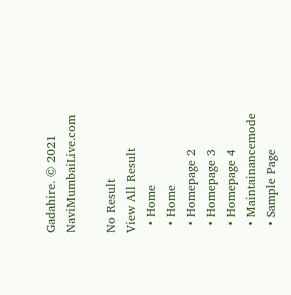Gadahire. © 2021 NaviMumbaiLive.com

No Result
View All Result
  • Home
  • Home
  • Homepage 2
  • Homepage 3
  • Homepage 4
  • Maintainancemode
  • Sample Page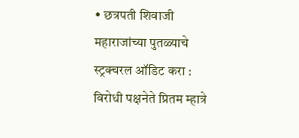• छत्रपती शिवाजी महाराजांच्या पुतळ्याचे स्ट्रक्चरल ऑडिट करा : विरोधी पक्षनेते प्रितम म्हात्रे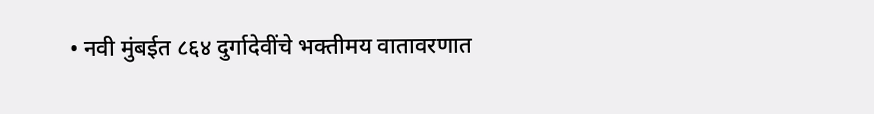• नवी मुंबईत ८६४ दुर्गादेवींचे भक्तीमय वातावरणात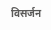विसर्जन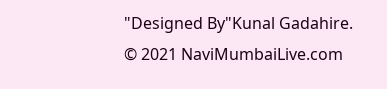"Designed By"Kunal Gadahire. © 2021 NaviMumbaiLive.com